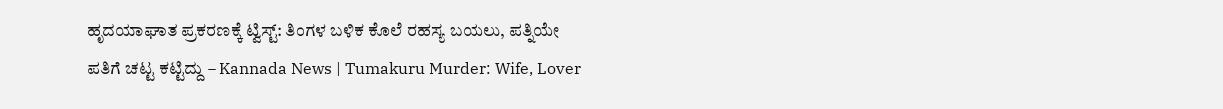ಹೃದಯಾಘಾತ ಪ್ರಕರಣಕ್ಕೆ ಟ್ವಿಸ್ಟ್: ತಿಂಗಳ ಬಳಿಕ ಕೊಲೆ ರಹಸ್ಯ ಬಯಲು, ಪತ್ನಿಯೇ ಪತಿಗೆ ಚಟ್ಟ ಕಟ್ಟಿದ್ದು – Kannada News | Tumakuru Murder: Wife, Lover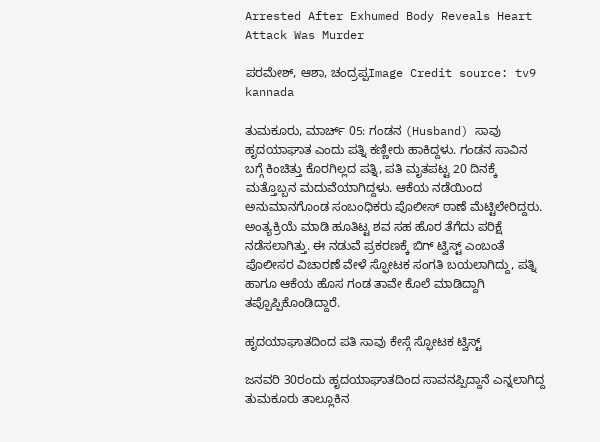Arrested After Exhumed Body Reveals Heart Attack Was Murder

ಪರಮೇಶ್, ಆಶಾ, ಚಂದ್ರಪ್ಪImage Credit source: tv9 kannada

ತುಮಕೂರು, ಮಾರ್ಚ್ 05: ಗಂಡನ (Husband) ಸಾವು ಹೃದಯಾಘಾತ ಎಂದು ಪತ್ನಿ ಕಣ್ಣೀರು ಹಾಕಿದ್ದಳು. ಗಂಡನ ಸಾವಿನ ಬಗ್ಗೆ ಕಿಂಚಿತ್ತು ಕೊರಗಿಲ್ಲದ ಪತ್ನಿ, ಪತಿ ಮೃತಪಟ್ಟ 20 ದಿನಕ್ಕೆ ಮತ್ತೊಬ್ಬನ ಮದುವೆಯಾಗಿದ್ದಳು. ಆಕೆಯ ನಡೆಯಿಂದ ಅನುಮಾನಗೊಂಡ ಸಂಬಂಧಿಕರು ಪೊಲೀಸ್ ಠಾಣೆ ಮೆಟ್ಟಿಲೇರಿದ್ದರು. ಅಂತ್ಯಕ್ರಿಯೆ ಮಾಡಿ ಹೂತಿಟ್ಟ ಶವ ಸಹ ಹೊರ ತೆಗೆದು ಪರಿಕ್ಷೆ ನಡೆಸಲಾಗಿತ್ತು. ಈ ನಡುವೆ ಪ್ರಕರಣಕ್ಕೆ ಬಿಗ್ ಟ್ವಿಸ್ಟ್ ಎಂಬಂತೆ ಪೊಲೀಸರ ವಿಚಾರಣೆ ವೇಳೆ ಸ್ಫೋಟಕ ಸಂಗತಿ ಬಯಲಾಗಿದ್ದು, ಪತ್ನಿ ಹಾಗೂ ಆಕೆಯ ಹೊಸ ಗಂಡ ತಾವೇ ಕೊಲೆ ಮಾಡಿದ್ದಾಗಿ ತಪ್ಪೊಪ್ಪಿಕೊಂಡಿದ್ದಾರೆ.

ಹೃದಯಾಘಾತದಿಂದ ಪತಿ ಸಾವು ಕೇಸ್ಗೆ ಸ್ಫೋಟಕ ಟ್ವಿಸ್ಟ್

ಜನವರಿ 30ರಂದು ಹೃದಯಾಘಾತದಿಂದ ಸಾವನಪ್ಪಿದ್ದಾನೆ ಎನ್ನಲಾಗಿದ್ದ ತುಮಕೂರು ತಾಲ್ಲೂಕಿನ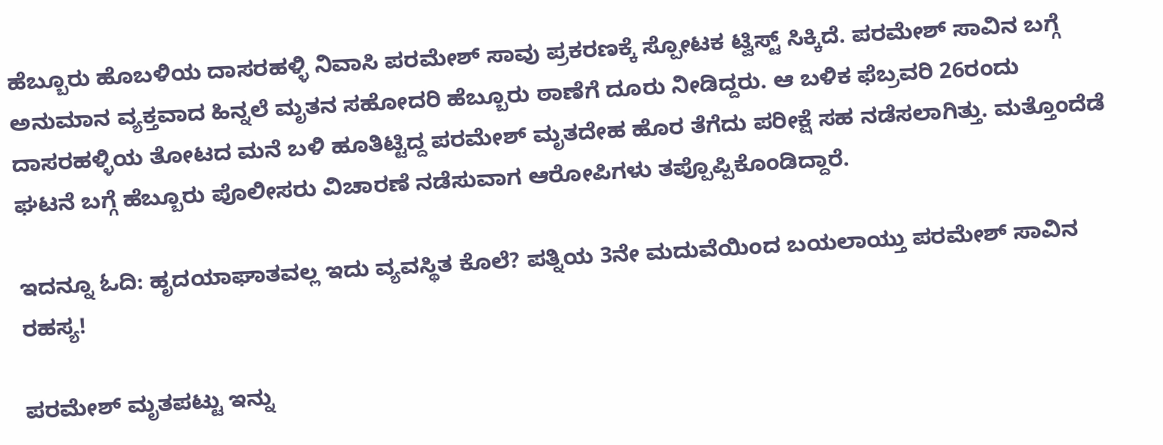ಹೆಬ್ಬೂರು ಹೊಬಳಿಯ ದಾಸರಹಳ್ಳಿ ನಿವಾಸಿ ಪರಮೇಶ್ ಸಾವು ಪ್ರಕರಣಕ್ಕೆ ಸ್ಪೋಟಕ ಟ್ವಿಸ್ಟ್ ಸಿಕ್ಕಿದೆ. ಪರಮೇಶ್ ಸಾವಿನ ಬಗ್ಗೆ ಅನುಮಾನ ವ್ಯಕ್ತವಾದ ಹಿನ್ನಲೆ ಮೃತನ ಸಹೋದರಿ ಹೆಬ್ಬೂರು ಠಾಣೆಗೆ ದೂರು ನೀಡಿದ್ದರು. ಆ ಬಳಿಕ ಫೆಬ್ರವರಿ 26ರಂದು ದಾಸರಹಳ್ಳಿಯ ತೋಟದ ಮನೆ ಬಳಿ ಹೂತಿಟ್ಟಿದ್ದ ಪರಮೇಶ್ ಮೃತದೇಹ ಹೊರ ತೆಗೆದು ಪರೀಕ್ಷೆ ಸಹ ನಡೆಸಲಾಗಿತ್ತು. ಮತ್ತೊಂದೆಡೆ ಘಟನೆ ಬಗ್ಗೆ ಹೆಬ್ಬೂರು ಪೊಲೀಸರು ವಿಚಾರಣೆ ನಡೆಸುವಾಗ ಆರೋಪಿಗಳು ತಪ್ಪೊಪ್ಪಿಕೊಂಡಿದ್ದಾರೆ.

ಇದನ್ನೂ ಓದಿ: ಹೃದಯಾಘಾತವಲ್ಲ ಇದು ವ್ಯವಸ್ಥಿತ ಕೊಲೆ? ಪತ್ನಿಯ 3ನೇ ಮದುವೆಯಿಂದ ಬಯಲಾಯ್ತು ಪರಮೇಶ್ ಸಾವಿನ ರಹಸ್ಯ!

ಪರಮೇಶ್ ಮೃತಪಟ್ಟು ಇನ್ನು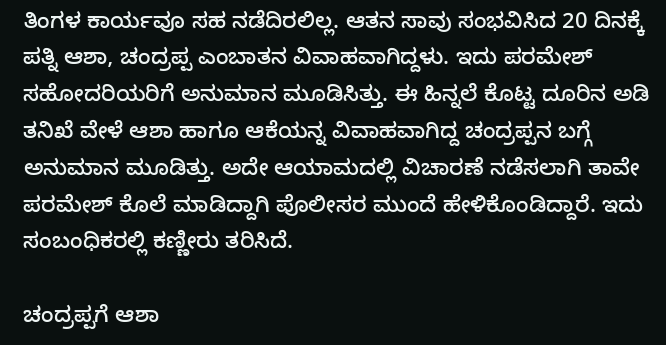ತಿಂಗಳ ಕಾರ್ಯವೂ ಸಹ ನಡೆದಿರಲಿಲ್ಲ. ಆತನ ಸಾವು ಸಂಭವಿಸಿದ 20 ದಿನಕ್ಕೆ ಪತ್ನಿ ಆಶಾ, ಚಂದ್ರಪ್ಪ ಎಂಬಾತನ ವಿವಾಹವಾಗಿದ್ದಳು. ಇದು ಪರಮೇಶ್ ಸಹೋದರಿಯರಿಗೆ ಅನುಮಾನ ಮೂಡಿಸಿತ್ತು. ಈ ಹಿನ್ನಲೆ ಕೊಟ್ಟ ದೂರಿನ ಅಡಿ ತನಿಖೆ ವೇಳೆ ಆಶಾ ಹಾಗೂ ಆಕೆಯನ್ನ ವಿವಾಹವಾಗಿದ್ದ ಚಂದ್ರಪ್ಪನ ಬಗ್ಗೆ ಅನುಮಾನ ಮೂಡಿತ್ತು. ಅದೇ ಆಯಾಮದಲ್ಲಿ ವಿಚಾರಣೆ ನಡೆಸಲಾಗಿ ತಾವೇ ಪರಮೇಶ್ ಕೊಲೆ ಮಾಡಿದ್ದಾಗಿ ಪೊಲೀಸರ ಮುಂದೆ ಹೇಳಿಕೊಂಡಿದ್ದಾರೆ. ಇದು ಸಂಬಂಧಿಕರಲ್ಲಿ ಕಣ್ಣೀರು ತರಿಸಿದೆ.

ಚಂದ್ರಪ್ಪಗೆ ಆಶಾ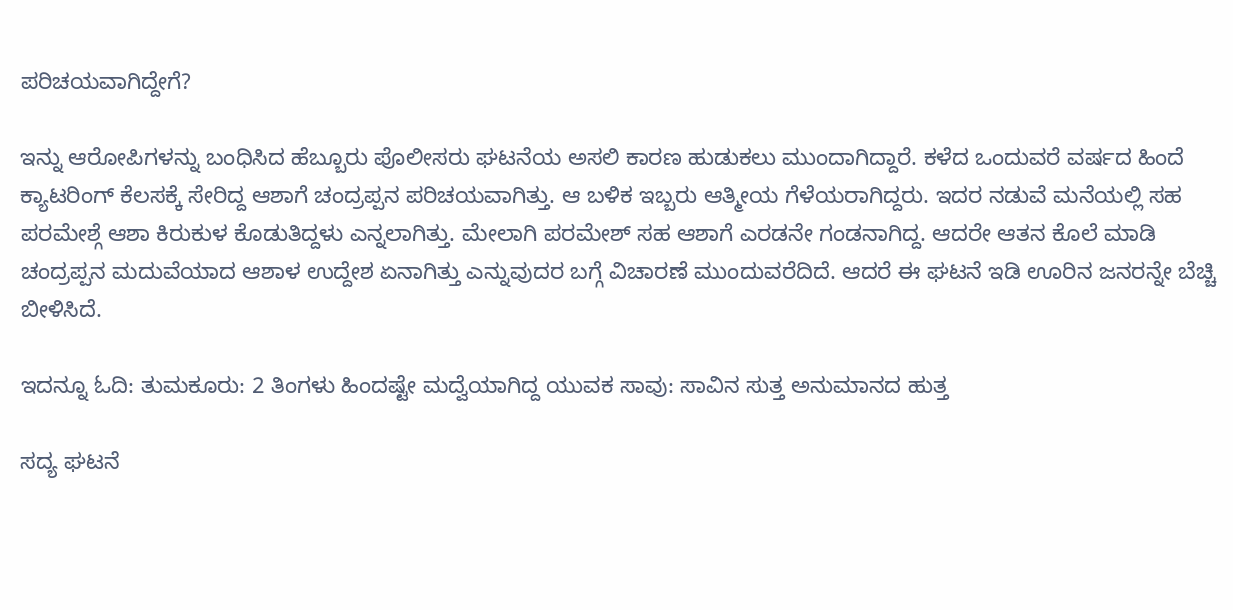ಪರಿಚಯವಾಗಿದ್ದೇಗೆ?

ಇನ್ನು ಆರೋಪಿಗಳನ್ನು ಬಂಧಿಸಿದ ಹೆಬ್ಬೂರು ಪೊಲೀಸರು ಘಟನೆಯ ಅಸಲಿ ಕಾರಣ ಹುಡುಕಲು‌ ಮುಂದಾಗಿದ್ದಾರೆ. ಕಳೆದ ಒಂದುವರೆ ವರ್ಷದ ಹಿಂದೆ ಕ್ಯಾಟರಿಂಗ್ ಕೆಲಸಕ್ಕೆ ಸೇರಿದ್ದ ಆಶಾಗೆ ಚಂದ್ರಪ್ಪನ ಪರಿಚಯವಾಗಿತ್ತು. ಆ ಬಳಿಕ ಇಬ್ಬರು ಆತ್ಮೀಯ ಗೆಳೆಯರಾಗಿದ್ದರು. ಇದರ ನಡುವೆ ಮನೆಯಲ್ಲಿ ಸಹ ಪರಮೇಶ್ಗೆ ಆಶಾ ಕಿರುಕುಳ ಕೊಡುತಿದ್ದಳು ಎನ್ನಲಾಗಿತ್ತು. ಮೇಲಾಗಿ ಪರಮೇಶ್ ಸಹ ಆಶಾಗೆ ಎರಡನೇ ಗಂಡನಾಗಿದ್ದ. ಆದರೇ ಆತನ ಕೊಲೆ ಮಾಡಿ ಚಂದ್ರಪ್ಪನ ಮದುವೆಯಾದ ಆಶಾಳ ಉದ್ದೇಶ ಏನಾಗಿತ್ತು ಎನ್ನುವುದರ ಬಗ್ಗೆ ವಿಚಾರಣೆ ಮುಂದುವರೆದಿದೆ. ಆದರೆ ಈ ಘಟನೆ ಇಡಿ ಊರಿನ ಜನರನ್ನೇ ಬೆಚ್ಚಿ ಬೀಳಿಸಿದೆ.

ಇದನ್ನೂ ಓದಿ: ತುಮಕೂರು: 2 ತಿಂಗಳು ಹಿಂದಷ್ಟೇ ಮದ್ವೆಯಾಗಿದ್ದ ಯುವಕ ಸಾವು: ಸಾವಿನ ಸುತ್ತ ಅನುಮಾನದ ಹುತ್ತ

ಸದ್ಯ ಘಟನೆ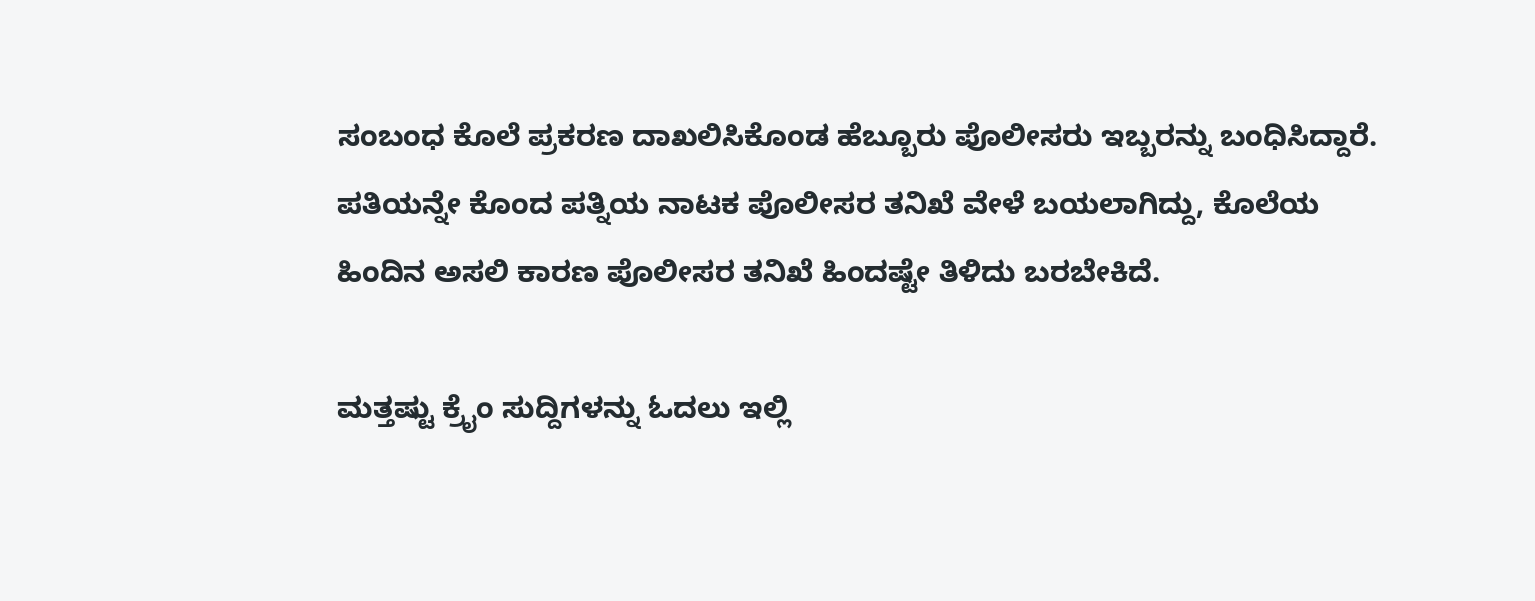ಸಂಬಂಧ ಕೊಲೆ ಪ್ರಕರಣ ದಾಖಲಿಸಿಕೊಂಡ ಹೆಬ್ಬೂರು ಪೊಲೀಸರು ಇಬ್ಬರನ್ನು ಬಂಧಿಸಿದ್ದಾರೆ. ಪತಿಯನ್ನೇ ಕೊಂದ ಪತ್ನಿಯ ನಾಟಕ ಪೊಲೀಸರ ತನಿಖೆ ವೇಳೆ ಬಯಲಾಗಿದ್ದು, ಕೊಲೆಯ ಹಿಂದಿನ ಅಸಲಿ ಕಾರಣ ಪೊಲೀಸರ ತನಿಖೆ ಹಿಂದಷ್ಟೇ ತಿಳಿದು ಬರಬೇಕಿದೆ.

ಮತ್ತಷ್ಟು ಕ್ರೈಂ ಸುದ್ದಿಗಳನ್ನು ಓದಲು ಇಲ್ಲಿ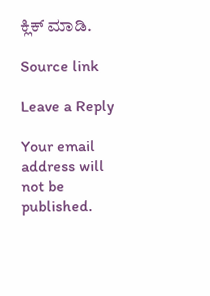ಕ್ಲಿಕ್ ಮಾಡಿ.

Source link

Leave a Reply

Your email address will not be published.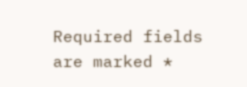Required fields are marked *